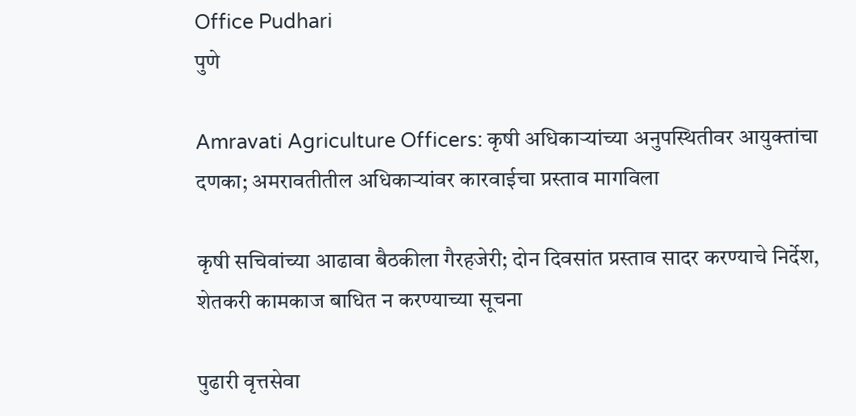Office Pudhari
पुणे

Amravati Agriculture Officers: कृषी अधिकाऱ्यांच्या अनुपस्थितीवर आयुक्तांचा दणका; अमरावतीतील अधिकाऱ्यांवर कारवाईचा प्रस्ताव मागविला

कृषी सचिवांच्या आढावा बैठकीला गैरहजेरी; दोन दिवसांत प्रस्ताव सादर करण्याचे निर्देश, शेतकरी कामकाज बाधित न करण्याच्या सूचना

पुढारी वृत्तसेवा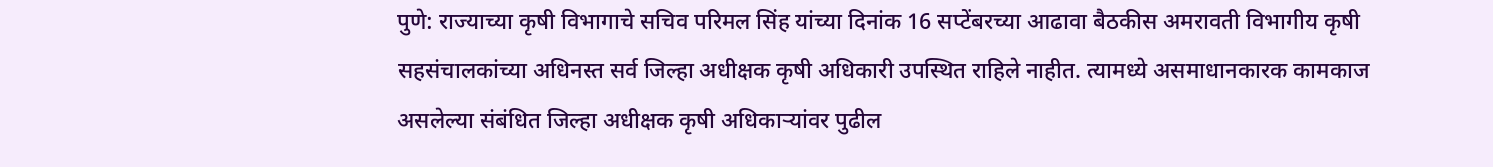पुणे: राज्याच्या कृषी विभागाचे सचिव परिमल सिंह यांच्या दिनांक 16 सप्टेंबरच्या आढावा बैठकीस अमरावती विभागीय कृषी सहसंचालकांच्या अधिनस्त सर्व जिल्हा अधीक्षक कृषी अधिकारी उपस्थित राहिले नाहीत. त्यामध्ये असमाधानकारक कामकाज असलेल्या संबंधित जिल्हा अधीक्षक कृषी अधिकाऱ्यांवर पुढील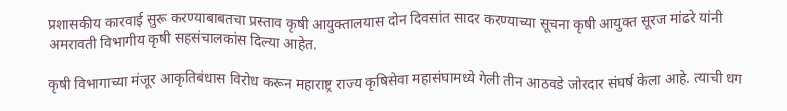प्रशासकीय कारवाई सुरू करण्याबाबतचा प्रस्ताव कृषी आयुक्तालयास दोन दिवसांत सादर करण्याच्या सूचना कृषी आयुक्त सूरज मांढरे यांनी अमरावती विभागीय कृषी सहसंचालकांस दिल्या आहेत.

कृषी विभागाच्या मंजूर आकृतिबंधास विरोध करून महाराष्ट्र राज्य कृषिसेवा महासंघामध्ये गेली तीन आठवडे जोरदार संघर्ष केला आहे. त्याची धग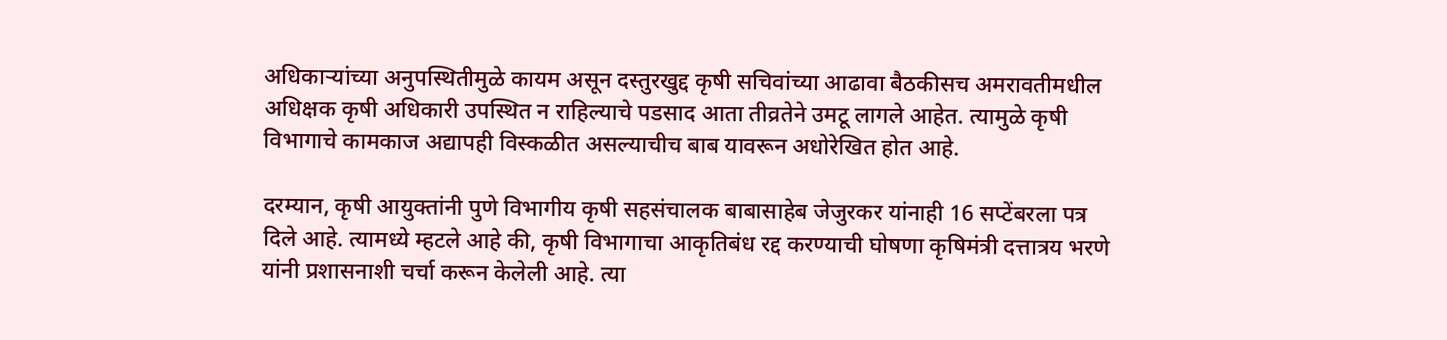अधिकाऱ्यांच्या अनुपस्थितीमुळे कायम असून दस्तुरखुद्द कृषी सचिवांच्या आढावा बैठकीसच अमरावतीमधील अधिक्षक कृषी अधिकारी उपस्थित न राहिल्याचे पडसाद आता तीव्रतेने उमटू लागले आहेत. त्यामुळे कृषी विभागाचे कामकाज अद्यापही विस्कळीत असल्याचीच बाब यावरून अधोरेखित होत आहे.

दरम्यान, कृषी आयुक्तांनी पुणे विभागीय कृषी सहसंचालक बाबासाहेब जेजुरकर यांनाही 16 सप्टेंबरला पत्र दिले आहे. त्यामध्ये म्हटले आहे की, कृषी विभागाचा आकृतिबंध रद्द करण्याची घोषणा कृषिमंत्री दत्तात्रय भरणे यांनी प्रशासनाशी चर्चा करून केलेली आहे. त्या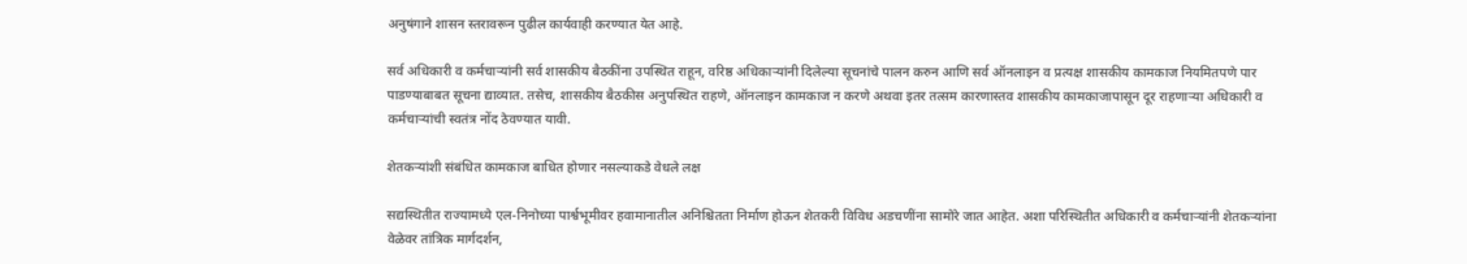अनुषंगाने शासन स्तरावरून पुढील कार्यवाही करण्यात येत आहे.

सर्व अधिकारी व कर्मचाऱ्यांनी सर्व शासकीय बैठकींना उपस्थित राहून, वरिष्ठ अधिकाऱ्यांनी दिलेल्या सूचनांचे पालन करुन आणि सर्व ऑनलाइन व प्रत्यक्ष शासकीय कामकाज नियमितपणे पार पाडण्याबाबत सूचना द्याव्यात. तसेच, शासकीय बैठकीस अनुपस्थित राहणे, ऑनलाइन कामकाज न करणे अथवा इतर तत्सम कारणास्तव शासकीय कामकाजापासून दूर राहणाऱ्या अधिकारी व कर्मचाऱ्यांची स्वतंत्र नोंद ठेवण्यात यावी.

शेतकऱ्यांशी संबंधित कामकाज बाधित होणार नसल्याकडे वेधले लक्ष

सद्यस्थितीत राज्यामध्ये एल-निनोच्या पार्श्वभूमीवर हवामानातील अनिश्चितता निर्माण होऊन शेतकरी विविध अडचणींना सामोरे जात आहेत. अशा परिस्थितीत अधिकारी व कर्मचाऱ्यांनी शेतकऱ्यांना वेळेवर तांत्रिक मार्गदर्शन,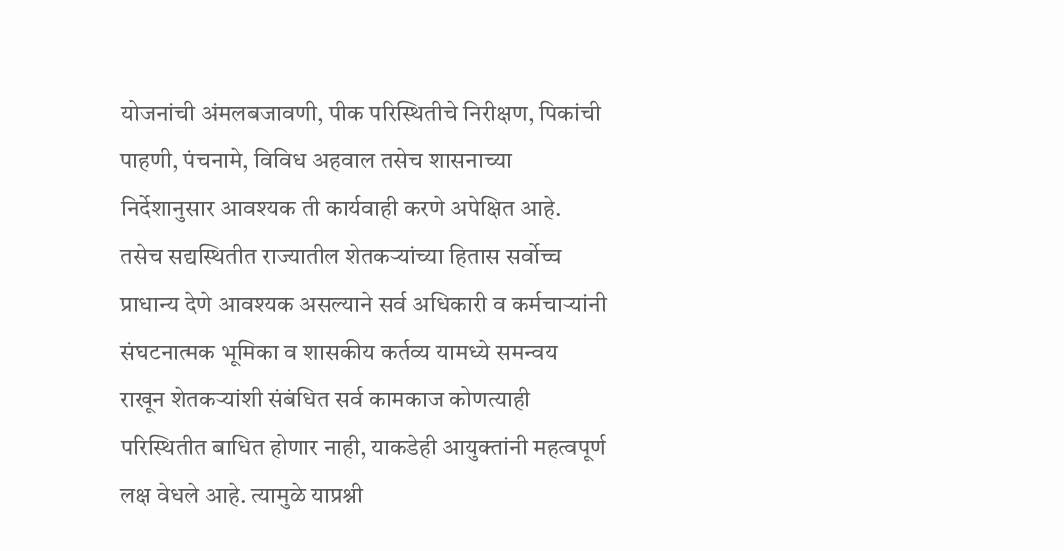योजनांची अंमलबजावणी, पीक परिस्थितीचे निरीक्षण, पिकांची पाहणी, पंचनामे, विविध अहवाल तसेच शासनाच्या निर्देशानुसार आवश्यक ती कार्यवाही करणे अपेक्षित आहे. तसेच सद्यस्थितीत राज्यातील शेतकऱ्यांच्या हितास सर्वोच्च प्राधान्य देणे आवश्यक असल्याने सर्व अधिकारी व कर्मचाऱ्यांनी संघटनात्मक भूमिका व शासकीय कर्तव्य यामध्ये समन्वय राखून शेतकऱ्यांशी संबंधित सर्व कामकाज कोणत्याही परिस्थितीत बाधित होणार नाही, याकडेही आयुक्तांनी महत्वपूर्ण लक्ष वेधले आहे. त्यामुळे याप्रश्नी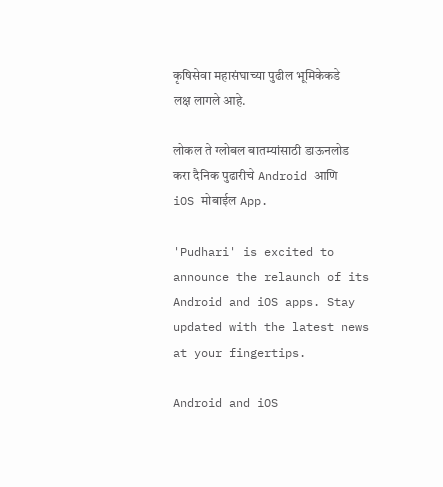कृषिसेवा महासंघाच्या पुढील भूमिकेकडे लक्ष लागले आहे.

लोकल ते ग्लोबल बातम्यांसाठी डाऊनलोड करा दैनिक पुढारीचे Android आणि iOS मोबाईल App.

'Pudhari' is excited to announce the relaunch of its Android and iOS apps. Stay updated with the latest news at your fingertips.

Android and iOS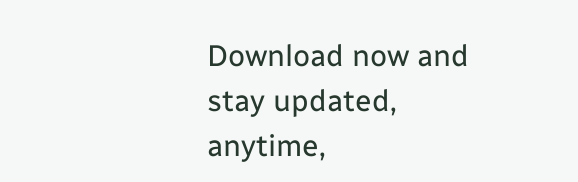Download now and stay updated, anytime,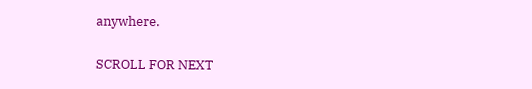anywhere.

SCROLL FOR NEXT